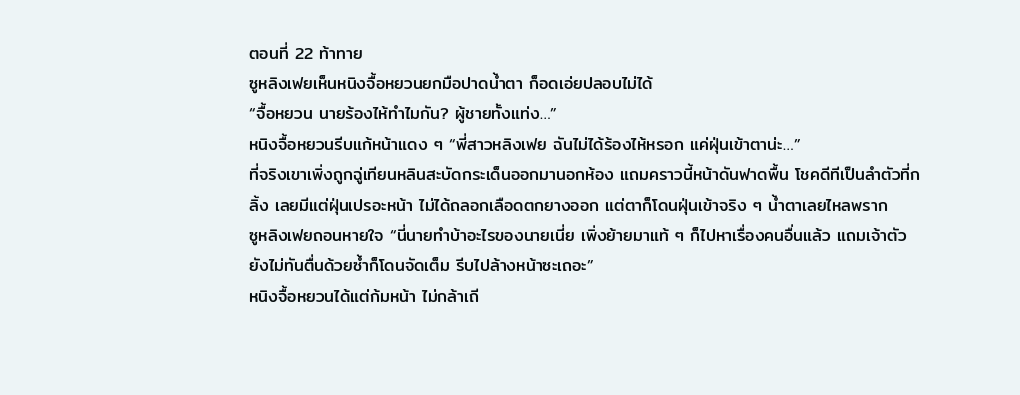ตอนที่ 22 ท้าทาย
ซูหลิงเฟยเห็นหนิงจื้อหยวนยกมือปาดน้ำตา ก็อดเอ่ยปลอบไม่ได้
“จื้อหยวน นายร้องไห้ทำไมกัน? ผู้ชายทั้งแท่ง…”
หนิงจื้อหยวนรีบแก้หน้าแดง ๆ “พี่สาวหลิงเฟย ฉันไม่ได้ร้องไห้หรอก แค่ฝุ่นเข้าตาน่ะ…”
ที่จริงเขาเพิ่งถูกฉู่เทียนหลินสะบัดกระเด็นออกมานอกห้อง แถมคราวนี้หน้าดันฟาดพื้น โชคดีทีเป็นลำตัวที่กลิ้ง เลยมีแต่ฝุ่นเปรอะหน้า ไม่ได้ถลอกเลือดตกยางออก แต่ตาก็โดนฝุ่นเข้าจริง ๆ น้ำตาเลยไหลพราก
ซูหลิงเฟยถอนหายใจ “นี่นายทำบ้าอะไรของนายเนี่ย เพิ่งย้ายมาแท้ ๆ ก็ไปหาเรื่องคนอื่นแล้ว แถมเจ้าตัวยังไม่ทันตื่นด้วยซ้ำก็โดนจัดเต็ม รีบไปล้างหน้าซะเถอะ”
หนิงจื้อหยวนได้แต่ก้มหน้า ไม่กล้าเถี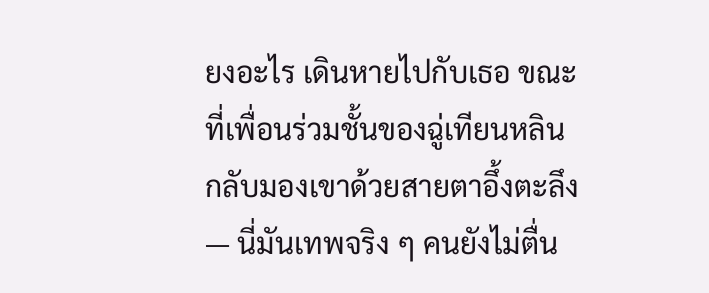ยงอะไร เดินหายไปกับเธอ ขณะที่เพื่อนร่วมชั้นของฉู่เทียนหลินกลับมองเขาด้วยสายตาอึ้งตะลึง — นี่มันเทพจริง ๆ คนยังไม่ตื่น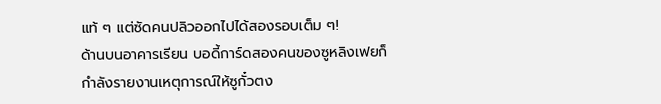แท้ ๆ แต่ซัดคนปลิวออกไปได้สองรอบเต็ม ๆ!
ด้านบนอาคารเรียน บอดี้การ์ดสองคนของซูหลิงเฟยก็กำลังรายงานเหตุการณ์ให้ซูกั๋วตง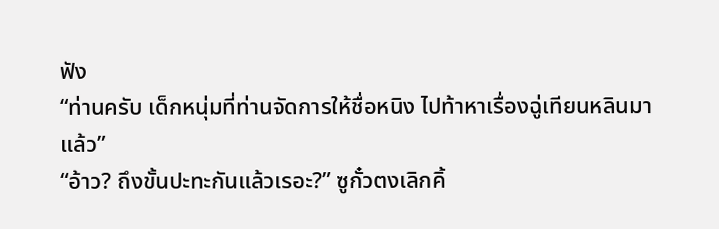ฟัง
“ท่านครับ เด็กหนุ่มที่ท่านจัดการให้ชื่อหนิง ไปท้าหาเรื่องฉู่เทียนหลินมาแล้ว”
“อ้าว? ถึงขั้นปะทะกันแล้วเรอะ?” ซูกั๋วตงเลิกคิ้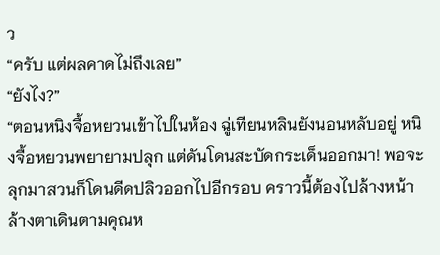ว
“ครับ แต่ผลคาดไม่ถึงเลย”
“ยังไง?”
“ตอนหนิงจื้อหยวนเข้าไปในห้อง ฉู่เทียนหลินยังนอนหลับอยู่ หนิงจื้อหยวนพยายามปลุก แต่ดันโดนสะบัดกระเด็นออกมา! พอจะลุกมาสวนก็โดนดีดปลิวออกไปอีกรอบ คราวนี้ต้องไปล้างหน้าล้างตาเดินตามคุณห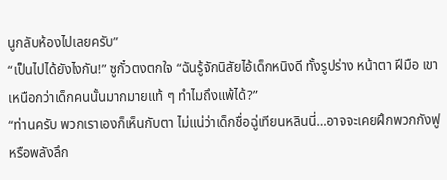นูกลับห้องไปเลยครับ”
“เป็นไปได้ยังไงกัน!” ซูกั๋วตงตกใจ “ฉันรู้จักนิสัยไอ้เด็กหนิงดี ทั้งรูปร่าง หน้าตา ฝีมือ เขาเหนือกว่าเด็กคนนั้นมากมายแท้ ๆ ทำไมถึงแพ้ได้?”
“ท่านครับ พวกเราเองก็เห็นกับตา ไม่แน่ว่าเด็กชื่อฉู่เทียนหลินนี่…อาจจะเคยฝึกพวกกังฟูหรือพลังลึก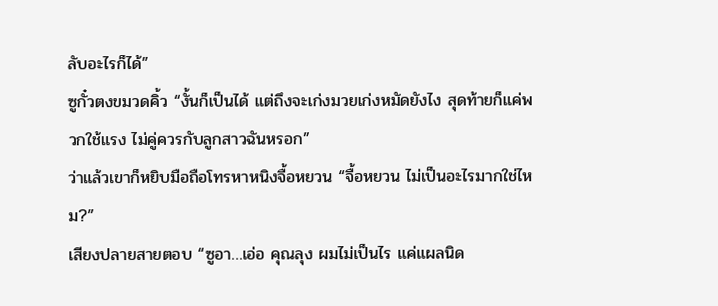ลับอะไรก็ได้”
ซูกั๋วตงขมวดคิ้ว “งั้นก็เป็นได้ แต่ถึงจะเก่งมวยเก่งหมัดยังไง สุดท้ายก็แค่พวกใช้แรง ไม่คู่ควรกับลูกสาวฉันหรอก”
ว่าแล้วเขาก็หยิบมือถือโทรหาหนิงจื้อหยวน “จื้อหยวน ไม่เป็นอะไรมากใช่ไหม?”
เสียงปลายสายตอบ “ซูอา…เอ่อ คุณลุง ผมไม่เป็นไร แค่แผลนิด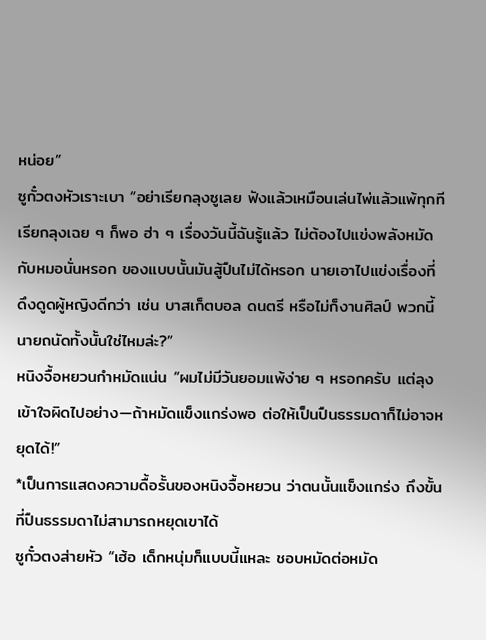หน่อย”
ซูกั๋วตงหัวเราะเบา “อย่าเรียกลุงซูเลย ฟังแล้วเหมือนเล่นไพ่แล้วแพ้ทุกที เรียกลุงเฉย ๆ ก็พอ ฮ่า ๆ เรื่องวันนี้ฉันรู้แล้ว ไม่ต้องไปแข่งพลังหมัดกับหมอนั่นหรอก ของแบบนั้นมันสู้ปืนไม่ได้หรอก นายเอาไปแข่งเรื่องที่ดึงดูดผู้หญิงดีกว่า เช่น บาสเก็ตบอล ดนตรี หรือไม่ก็งานศิลป์ พวกนี้นายถนัดทั้งนั้นใช่ไหมล่ะ?”
หนิงจื้อหยวนกำหมัดแน่น “ผมไม่มีวันยอมแพ้ง่าย ๆ หรอกครับ แต่ลุงเข้าใจผิดไปอย่าง—ถ้าหมัดแข็งแกร่งพอ ต่อให้เป็นปืนธรรมดาก็ไม่อาจหยุดได้!”
*เป็นการแสดงความดื้อรั้นของหนิงจื้อหยวน ว่าตนนั้นแข็งแกร่ง ถึงขั้นที่ปืนธรรมดาไม่สามารถหยุดเขาได้
ซูกั๋วตงส่ายหัว “เฮ้อ เด็กหนุ่มก็แบบนี้แหละ ชอบหมัดต่อหมัด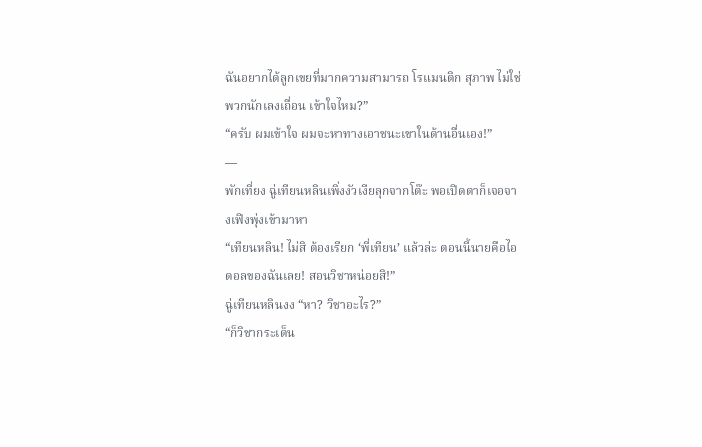ฉันอยากได้ลูกเขยที่มากความสามารถ โรแมนติก สุภาพ ไม่ใช่พวกนักเลงเถื่อน เข้าใจไหม?”
“ครับ ผมเข้าใจ ผมจะหาทางเอาชนะเขาในด้านอื่นเอง!”
—
พักเที่ยง ฉู่เทียนหลินเพิ่งงัวเงียลุกจากโต๊ะ พอเปิดตาก็เจอจางเฟิงพุ่งเข้ามาหา
“เทียนหลิน! ไม่สิ ต้องเรียก ‘พี่เทียน’ แล้วล่ะ ตอนนี้นายคือไอดอลของฉันเลย! สอนวิชาหน่อยสิ!”
ฉู่เทียนหลินงง “หา? วิชาอะไร?”
“ก็วิชากระเด็น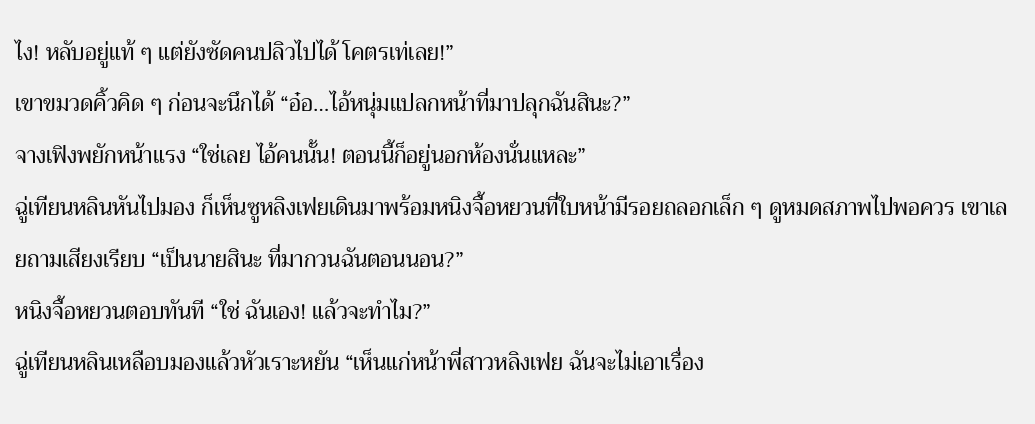ไง! หลับอยู่แท้ ๆ แต่ยังซัดคนปลิวไปได้ โคตรเท่เลย!”
เขาขมวดคิ้วคิด ๆ ก่อนจะนึกได้ “อ๋อ…ไอ้หนุ่มแปลกหน้าที่มาปลุกฉันสินะ?”
จางเฟิงพยักหน้าแรง “ใช่เลย ไอ้คนนั้น! ตอนนี้ก็อยู่นอกห้องนั่นแหละ”
ฉู่เทียนหลินหันไปมอง ก็เห็นซูหลิงเฟยเดินมาพร้อมหนิงจื้อหยวนที่ใบหน้ามีรอยถลอกเล็ก ๆ ดูหมดสภาพไปพอควร เขาเลยถามเสียงเรียบ “เป็นนายสินะ ที่มากวนฉันตอนนอน?”
หนิงจื้อหยวนตอบทันที “ใช่ ฉันเอง! แล้วจะทำไม?”
ฉู่เทียนหลินเหลือบมองแล้วหัวเราะหยัน “เห็นแก่หน้าพี่สาวหลิงเฟย ฉันจะไม่เอาเรื่อง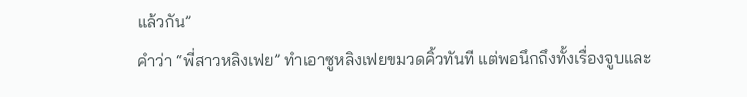แล้วกัน”
คำว่า “พี่สาวหลิงเฟย” ทำเอาซูหลิงเฟยขมวดคิ้วทันที แต่พอนึกถึงทั้งเรื่องจูบและ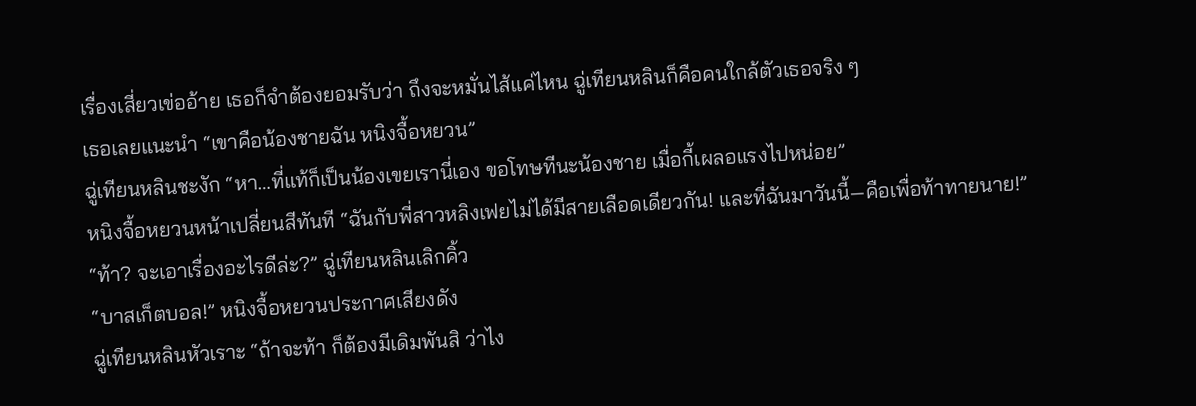เรื่องเสี่ยวเข่ออ้าย เธอก็จำต้องยอมรับว่า ถึงจะหมั่นไส้แค่ไหน ฉู่เทียนหลินก็คือคนใกล้ตัวเธอจริง ๆ
เธอเลยแนะนำ “เขาคือน้องชายฉัน หนิงจื้อหยวน”
ฉู่เทียนหลินชะงัก “หา…ที่แท้ก็เป็นน้องเขยเรานี่เอง ขอโทษทีนะน้องชาย เมื่อกี้เผลอแรงไปหน่อย”
หนิงจื้อหยวนหน้าเปลี่ยนสีทันที “ฉันกับพี่สาวหลิงเฟยไม่ได้มีสายเลือดเดียวกัน! และที่ฉันมาวันนี้—คือเพื่อท้าทายนาย!”
“ท้า? จะเอาเรื่องอะไรดีล่ะ?” ฉู่เทียนหลินเลิกคิ้ว
“บาสเก็ตบอล!” หนิงจื้อหยวนประกาศเสียงดัง
ฉู่เทียนหลินหัวเราะ “ถ้าจะท้า ก็ต้องมีเดิมพันสิ ว่าไง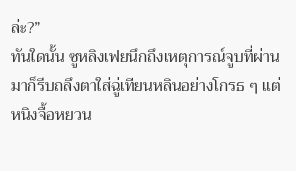ล่ะ?”
ทันใดนั้น ซูหลิงเฟยนึกถึงเหตุการณ์จูบที่ผ่านมาก็รีบถลึงตาใส่ฉู่เทียนหลินอย่างโกรธ ๆ แต่หนิงจื้อหยวน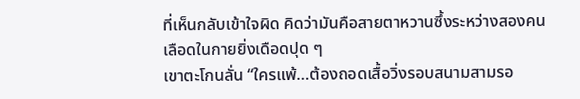ที่เห็นกลับเข้าใจผิด คิดว่ามันคือสายตาหวานซึ้งระหว่างสองคน เลือดในกายยิ่งเดือดปุด ๆ
เขาตะโกนลั่น “ใครแพ้…ต้องถอดเสื้อวิ่งรอบสนามสามรอ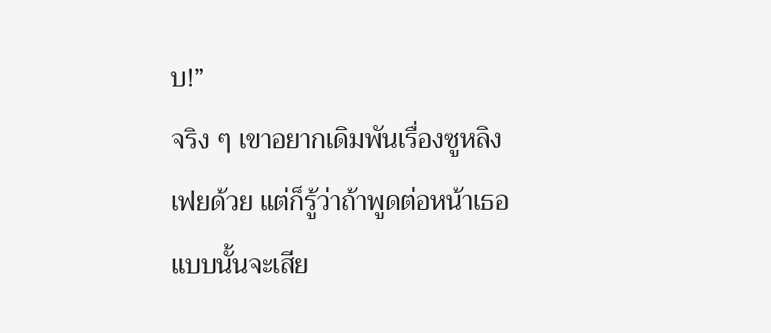บ!”
จริง ๆ เขาอยากเดิมพันเรื่องซูหลิงเฟยด้วย แต่ก็รู้ว่าถ้าพูดต่อหน้าเธอแบบนั้นจะเสีย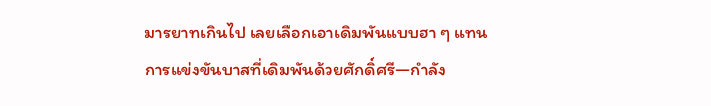มารยาทเกินไป เลยเลือกเอาเดิมพันแบบฮา ๆ แทน
การแข่งขันบาสที่เดิมพันด้วยศักดิ์ศรี—กำลัง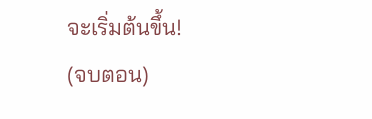จะเริ่มต้นขึ้น!
(จบตอน)